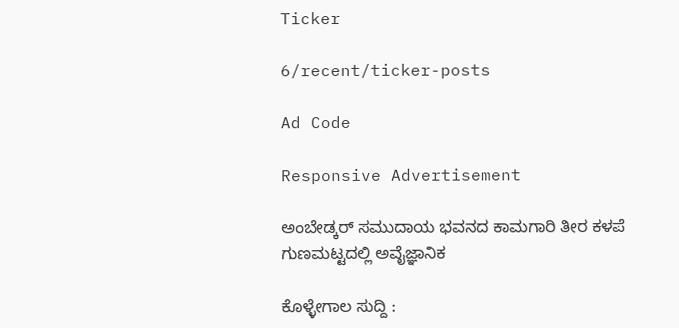Ticker

6/recent/ticker-posts

Ad Code

Responsive Advertisement

ಅಂಬೇಡ್ಕರ್ ಸಮುದಾಯ ಭವನದ ಕಾಮಗಾರಿ ತೀರ ಕಳಪೆ ಗುಣಮಟ್ಟದಲ್ಲಿ ಅವೈಜ್ಞಾನಿಕ

ಕೊಳ್ಳೇಗಾಲ ಸುದ್ದಿ :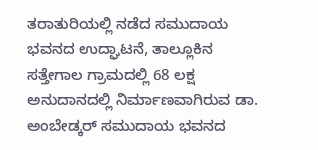ತರಾತುರಿಯಲ್ಲಿ ನಡೆದ ಸಮುದಾಯ ಭವನದ ಉದ್ಘಾಟನೆ, ತಾಲ್ಲೂಕಿನ ಸತ್ತೇಗಾಲ ಗ್ರಾಮದಲ್ಲಿ 68 ಲಕ್ಷ ಅನುದಾನದಲ್ಲಿ ನಿರ್ಮಾಣವಾಗಿರುವ ಡಾ. ಅಂಬೇಡ್ಕರ್ ಸಮುದಾಯ ಭವನದ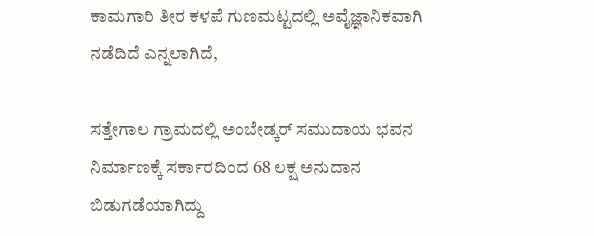ಕಾಮಗಾರಿ ತೀರ ಕಳಪೆ ಗುಣಮಟ್ಟದಲ್ಲಿ ಅವೈಜ್ಞಾನಿಕವಾಗಿ ನಡೆದಿದೆ ಎನ್ನಲಾಗಿದೆ,

ಸತ್ತೇಗಾಲ ಗ್ರಾಮದಲ್ಲಿ ಅಂಬೇಡ್ಕರ್ ಸಮುದಾಯ ಭವನ ನಿರ್ಮಾಣಕ್ಕೆ ಸರ್ಕಾರದಿಂದ 68 ಲಕ್ಷ ಅನುದಾನ ಬಿಡುಗಡೆಯಾಗಿದ್ದು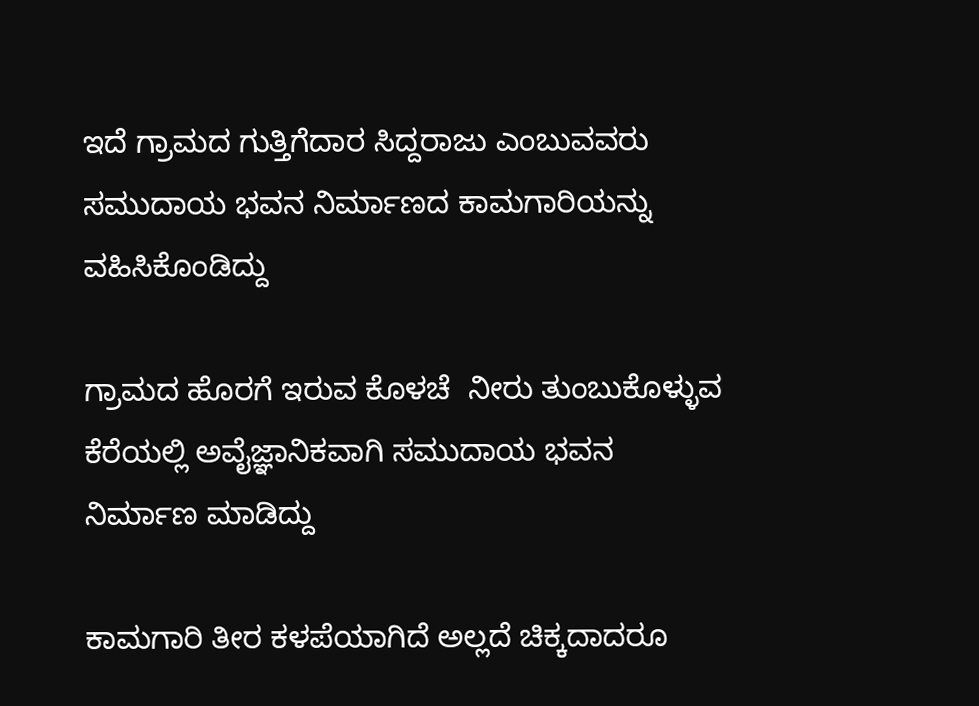ಇದೆ ಗ್ರಾಮದ ಗುತ್ತಿಗೆದಾರ ಸಿದ್ದರಾಜು ಎಂಬುವವರು ಸಮುದಾಯ ಭವನ ನಿರ್ಮಾಣದ ಕಾಮಗಾರಿಯನ್ನು ವಹಿಸಿಕೊಂಡಿದ್ದು

ಗ್ರಾಮದ ಹೊರಗೆ ಇರುವ ಕೊಳಚೆ  ನೀರು ತುಂಬುಕೊಳ್ಳುವ  ಕೆರೆಯಲ್ಲಿ ಅವೈಜ್ಞಾನಿಕವಾಗಿ ಸಮುದಾಯ ಭವನ ನಿರ್ಮಾಣ ಮಾಡಿದ್ದು

ಕಾಮಗಾರಿ ತೀರ ಕಳಪೆಯಾಗಿದೆ ಅಲ್ಲದೆ ಚಿಕ್ಕದಾದರೂ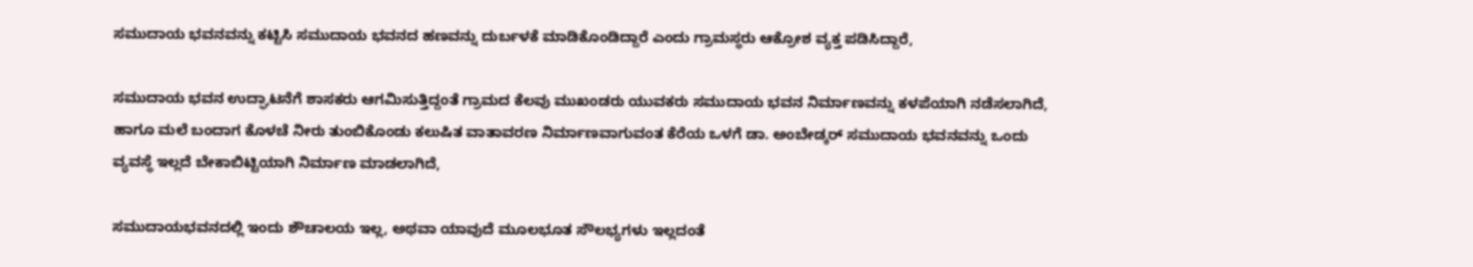ಸಮುದಾಯ ಭವನವನ್ನು ಕಟ್ಟಿಸಿ ಸಮುದಾಯ ಭವನದ ಹಣವನ್ನು ದುರ್ಬಳಕೆ ಮಾಡಿಕೊಂಡಿದ್ದಾರೆ ಎಂದು ಗ್ರಾಮಸ್ಥರು ಆಕ್ರೋಶ ವ್ಯಕ್ತ ಪಡಿಸಿದ್ದಾರೆ,

ಸಮುದಾಯ ಭವನ ಉದ್ಘಾಟನೆಗೆ ಶಾಸಕರು ಆಗಮಿಸುತ್ತಿದ್ದಂತೆ ಗ್ರಾಮದ ಕೆಲವು ಮುಖಂಡರು ಯುವಕರು ಸಮುದಾಯ ಭವನ ನಿರ್ಮಾಣವನ್ನು ಕಳಪೆಯಾಗಿ ನಡೆಸಲಾಗಿದೆ, ಹಾಗೂ ಮಲೆ ಬಂದಾಗ ಕೊಳಚೆ ನೀರು ತುಂಬಿಕೊಂಡು ಕಲುಷಿತ ವಾತಾವರಣ ನಿರ್ಮಾಣವಾಗುವಂತ ಕೆರೆಯ ಒಳಗೆ ಡಾ. ಅಂಬೇಡ್ಕರ್ ಸಮುದಾಯ ಭವನವನ್ನು ಒಂದು ವ್ಯವಸ್ಥೆ ಇಲ್ಲದೆ ಬೇಕಾಬಿಟ್ಟಿಯಾಗಿ ನಿರ್ಮಾಣ ಮಾಡಲಾಗಿದೆ,

ಸಮುದಾಯಭವನದಲ್ಲಿ ಇಂದು ಶೌಚಾಲಯ ಇಲ್ಲ, ಅಥವಾ ಯಾವುದೆ ಮೂಲಭೂತ ಸೌಲಭ್ಯಗಳು ಇಲ್ಲದಂತೆ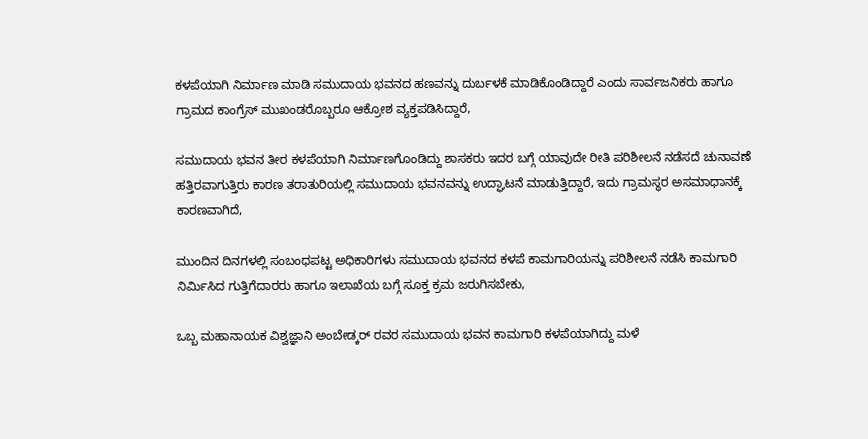ಕಳಪೆಯಾಗಿ ನಿರ್ಮಾಣ ಮಾಡಿ ಸಮುದಾಯ ಭವನದ ಹಣವನ್ನು ದುರ್ಬಳಕೆ ಮಾಡಿಕೊಂಡಿದ್ದಾರೆ ಎಂದು ಸಾರ್ವಜನಿಕರು ಹಾಗೂ ಗ್ರಾಮದ ಕಾಂಗ್ರೆಸ್ ಮುಖಂಡರೊಬ್ಬರೂ ಆಕ್ರೋಶ ವ್ಯಕ್ತಪಡಿಸಿದ್ದಾರೆ,

ಸಮುದಾಯ ಭವನ ತೀರ ಕಳಪೆಯಾಗಿ ನಿರ್ಮಾಣಗೊಂಡಿದ್ದು ಶಾಸಕರು ಇದರ ಬಗ್ಗೆ ಯಾವುದೇ ರೀತಿ ಪರಿಶೀಲನೆ ನಡೆಸದೆ ಚುನಾವಣೆ ಹತ್ತಿರವಾಗುತ್ತಿರು ಕಾರಣ ತರಾತುರಿಯಲ್ಲಿ ಸಮುದಾಯ ಭವನವನ್ನು ಉದ್ಘಾಟನೆ ಮಾಡುತ್ತಿದ್ದಾರೆ, ಇದು ಗ್ರಾಮಸ್ಥರ ಅಸಮಾಧಾನಕ್ಕೆ ಕಾರಣವಾಗಿದೆ,

ಮುಂದಿನ ದಿನಗಳಲ್ಲಿ ಸಂಬಂಧಪಟ್ಟ ಅಧಿಕಾರಿಗಳು ಸಮುದಾಯ ಭವನದ ಕಳಪೆ ಕಾಮಗಾರಿಯನ್ನು ಪರಿಶೀಲನೆ ನಡೆಸಿ ಕಾಮಗಾರಿ ನಿರ್ಮಿಸಿದ ಗುತ್ತಿಗೆದಾರರು ಹಾಗೂ ಇಲಾಖೆಯ ಬಗ್ಗೆ ಸೂಕ್ತ ಕ್ರಮ ಜರುಗಿಸಬೇಕು,

ಒಬ್ಬ ಮಹಾನಾಯಕ ವಿಶ್ವಜ್ಞಾನಿ ಅಂಬೇಡ್ಕರ್ ರವರ ಸಮುದಾಯ ಭವನ ಕಾಮಗಾರಿ ಕಳಪೆಯಾಗಿದ್ದು ಮಳೆ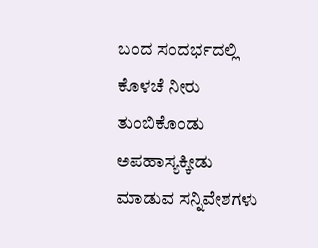ಬಂದ ಸಂದರ್ಭದಲ್ಲಿ ಕೊಳಚೆ ನೀರು ತುಂಬಿಕೊಂಡು ಅಪಹಾಸ್ಯಕ್ಕೀಡು  ಮಾಡುವ ಸನ್ನಿವೇಶಗಳು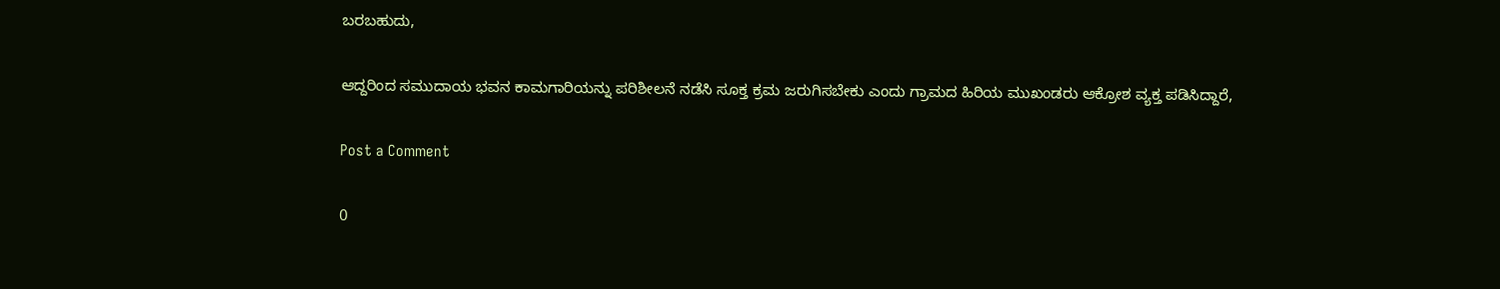ಬರಬಹುದು,

ಆದ್ದರಿಂದ ಸಮುದಾಯ ಭವನ ಕಾಮಗಾರಿಯನ್ನು ಪರಿಶೀಲನೆ ನಡೆಸಿ ಸೂಕ್ತ ಕ್ರಮ ಜರುಗಿಸಬೇಕು ಎಂದು ಗ್ರಾಮದ ಹಿರಿಯ ಮುಖಂಡರು ಆಕ್ರೋಶ ವ್ಯಕ್ತ ಪಡಿಸಿದ್ದಾರೆ,

Post a Comment

0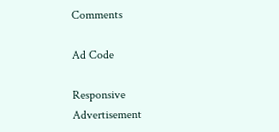Comments

Ad Code

Responsive Advertisement